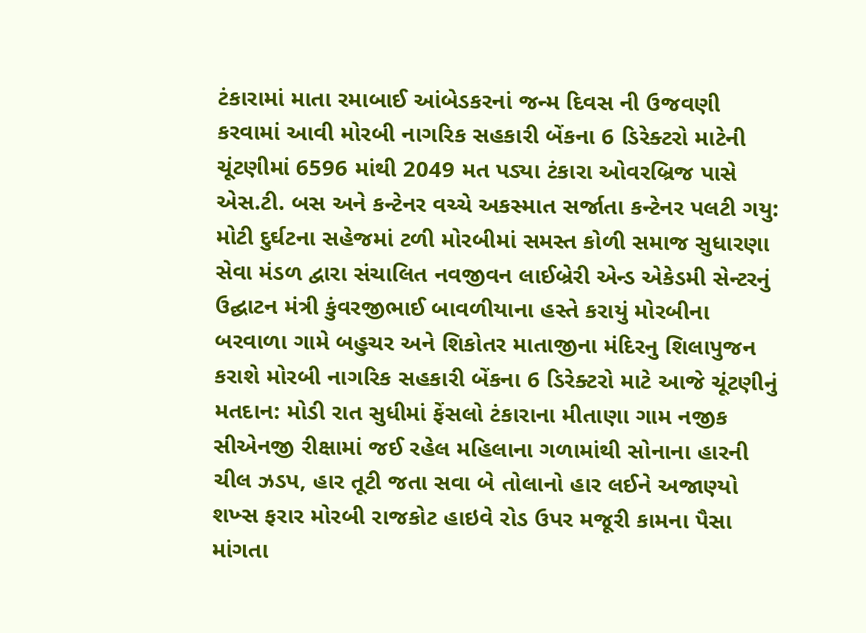ટંકારામાં માતા રમાબાઈ આંબેડકરનાં જન્મ દિવસ ની ઉજવણી કરવામાં આવી મોરબી નાગરિક સહકારી બેંકના 6 ડિરેક્ટરો માટેની ચૂંટણીમાં 6596 માંથી 2049 મત પડ્યા ટંકારા ઓવરબ્રિજ પાસે એસ.ટી. બસ અને કન્ટેનર વચ્ચે અકસ્માત સર્જાતા કન્ટેનર પલટી ગયુ: મોટી દુર્ઘટના સહેજમાં ટળી મોરબીમાં સમસ્ત કોળી સમાજ સુધારણા સેવા મંડળ દ્વારા સંચાલિત નવજીવન લાઈબ્રેરી એન્ડ એકેડમી સેન્ટરનું ઉદ્ઘાટન મંત્રી કુંવરજીભાઈ બાવળીયાના હસ્તે કરાયું મોરબીના બરવાળા ગામે બહુચર અને શિકોતર માતાજીના મંદિરનુ શિલાપુજન કરાશે મોરબી નાગરિક સહકારી બેંકના 6 ડિરેક્ટરો માટે આજે ચૂંટણીનું મતદાન: મોડી રાત સુધીમાં ફેંસલો ટંકારાના મીતાણા ગામ નજીક સીએનજી રીક્ષામાં જઈ રહેલ મહિલાના ગળામાંથી સોનાના હારની ચીલ ઝડપ, હાર તૂટી જતા સવા બે તોલાનો હાર લઈને અજાણ્યો શખ્સ ફરાર મોરબી રાજકોટ હાઇવે રોડ ઉપર મજૂરી કામના પૈસા માંગતા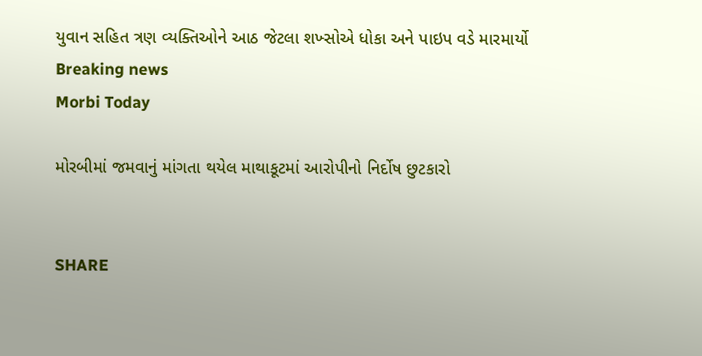યુવાન સહિત ત્રણ વ્યક્તિઓને આઠ જેટલા શખ્સોએ ધોકા અને પાઇપ વડે મારમાર્યો
Breaking news
Morbi Today

મોરબીમાં જમવાનું માંગતા થયેલ માથાકૂટમાં આરોપીનો નિર્દોષ છુટકારો


SHARE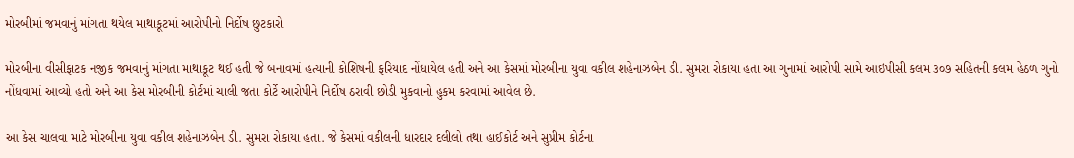મોરબીમાં જમવાનું માંગતા થયેલ માથાકૂટમાં આરોપીનો નિર્દોષ છુટકારો

મોરબીના વીસીફાટક નજીક જમવાનું માંગતા માથાકૂટ થઈ હતી જે બનાવમાં હત્યાની કોશિષની ફરિયાદ નોંધાયેલ હતી અને આ કેસમાં મોરબીના યુવા વકીલ શહેનાઝબેન ડી. સુમરા રોકાયા હતા આ ગુનામાં આરોપી સામે આઇપીસી કલમ ૩૦૭ સહિતની કલમ હેઠળ ગુનો નોંધવામાં આવ્યો હતો અને આ કેસ મોરબીની કોર્ટમાં ચાલી જતા કોર્ટે આરોપીને નિર્દોષ ઠરાવી છોડી મુકવાનો હુકમ કરવામાં આવેલ છે.

આ કેસ ચાલવા માટે મોરબીના યુવા વકીલ શહેનાઝબેન ડી. સુમરા રોકાયા હતા. જે કેસમાં વકીલની ધારદાર દલીલો તથા હાઈકોર્ટ અને સુપ્રીમ કોર્ટના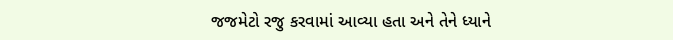જજમેટો રજુ કરવામાં આવ્યા હતા અને તેને ધ્યાને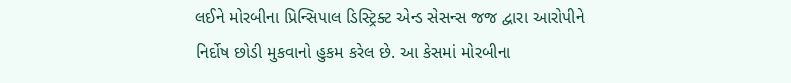લઈને મોરબીના પ્રિન્સિપાલ ડિસ્ટ્રિક્ટ એન્ડ સેસન્સ જજ દ્વારા આરોપીને નિર્દોષ છોડી મુકવાનો હુકમ કરેલ છે. આ કેસમાં મોરબીના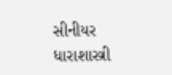સીનીયર ધારાશાસ્ત્રી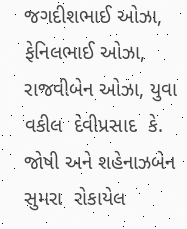જગદીશભાઈ ઓઝા, ફેનિલભાઈ ઓઝા, રાજવીબેન ઓઝા, યુવા વકીલ  દેવીપ્રસાદ  કે. જોષી અને શહેનાઝબેન સુમરા  રોકાયેલ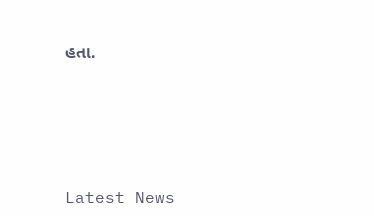હતા.






Latest News